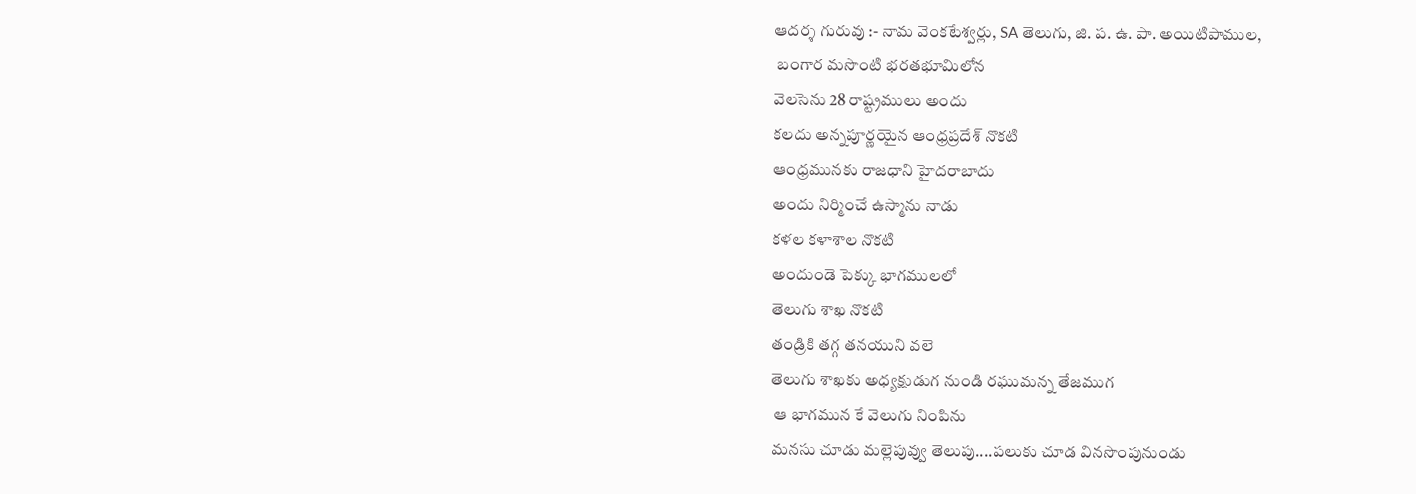ఆదర్శ గురువు :- నామ వెంకటేశ్వర్లు, SA తెలుగు, జి. ప. ఉ. పా. అయిటిపాముల,
 బంగార మసొంటి భరతభూమిలోన
వెలసెను 28 రాష్ట్రములు అందు
కలదు అన్నపూర్ణయైన ఆంధ్రప్రదేశ్ నొకటి
ఆంధ్రమునకు రాజధాని హైదరాబాదు
అందు నిర్మించే ఉస్మాను నాడు
కళల కళాశాల నొకటి
అందుండె పెక్కు భాగములలో
తెలుగు శాఖ నొకటి
తండ్రికి తగ్గ తనయుని వలె
తెలుగు శాఖకు అధ్యక్షుడుగ నుండి రఘుమన్న తేజముగ
 ఆ భాగమున కే వెలుగు నింపిను
మనసు చూడు మల్లెపువ్వు తెలుపు....పలుకు చూడ వినసొంపునుండు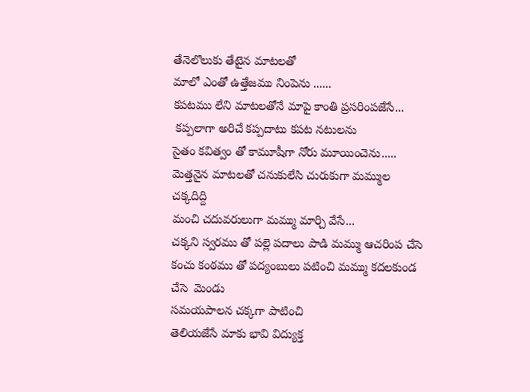తేనెలొలుకు తేటైన మాటలతో
మాలో ఎంతో ఉత్తేజము నింపెను ......
కపటము లేని మాటలతోనే మాపై కాంతి ప్రసరింపజేసే...
 కప్పలాగా అరిచే కప్పదాటు కపట నటులను
సైతం కవిత్వం తో కామూషీగా నోరు మూయించెను.....
మెత్తనైన మాటలతో చనుకులేసి చురుకుగా మమ్ముల చక్కదిద్ది
మంచి చదువరులుగా మమ్ము మార్చి వేసే...
చక్కని స్వరము తో పల్లె పదాలు పాడి మమ్ము ఆచరింప చేసె
కంచు కంఠము తో పద్యంబులు పటించి మమ్ము కదలకుండ చేసె  మెండు
సమయపాలన చక్కగా పాటించి
తెలియజేసే మాకు భావి విద్యుక్త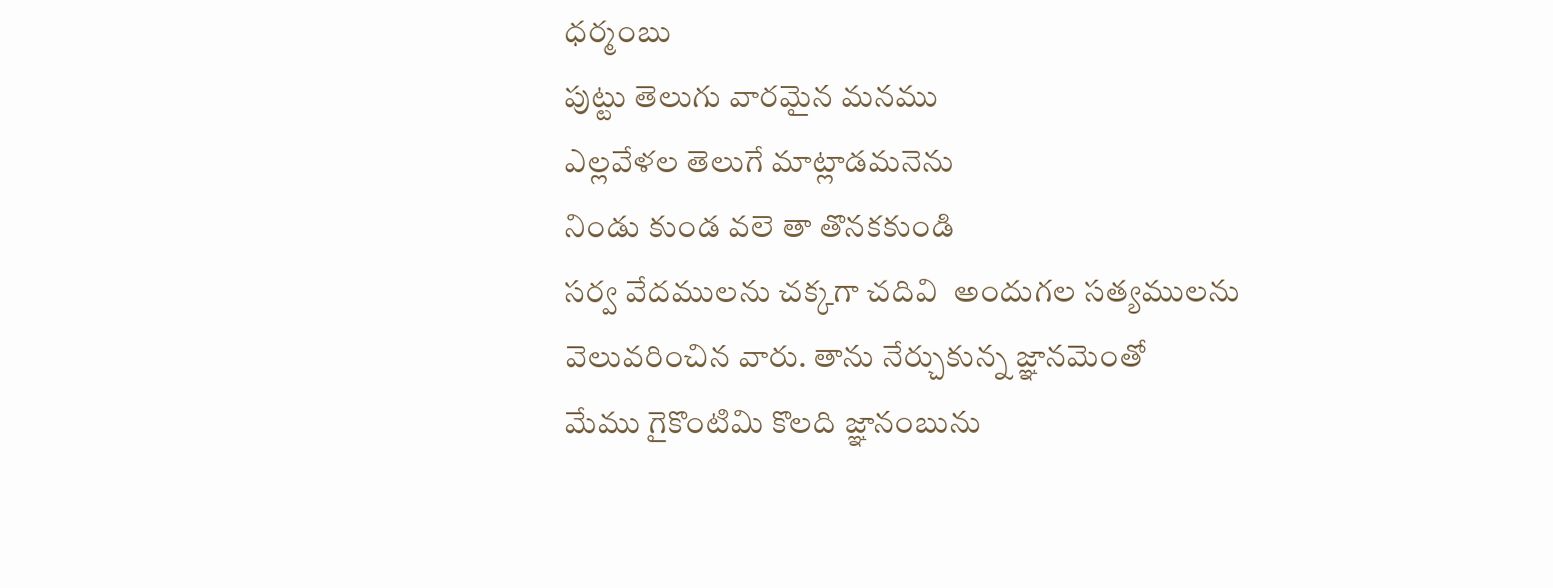ధర్మంబు
పుట్టు తెలుగు వారమైన మనము
ఎల్లవేళల తెలుగే మాట్లాడమనెను
నిండు కుండ వలె తా తొనకకుండి
సర్వ వేదములను చక్కగా చదివి  అందుగల సత్యములను
వెలువరించిన వారు. తాను నేర్చుకున్న జ్ఞానమెంతో
మేము గైకొంటిమి కొలది జ్ఞానంబును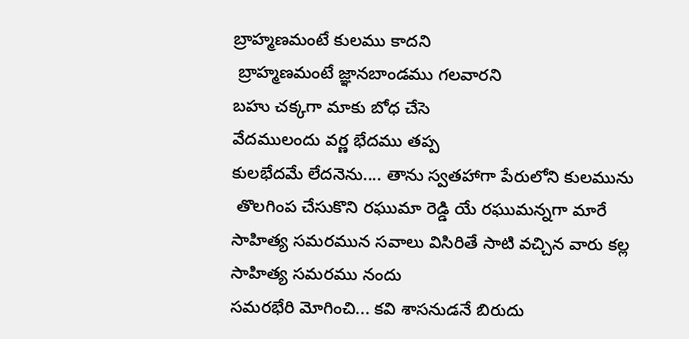బ్రాహ్మణమంటే కులము కాదని
 బ్రాహ్మణమంటే జ్ఞానబాండము గలవారని
బహు చక్కగా మాకు బోధ చేసె
వేదములందు వర్ణ భేదము తప్ప
కులభేదమే లేదనెను.... తాను స్వతహాగా పేరులోని కులమును
 తొలగింప చేసుకొని రఘుమా రెడ్డి యే రఘుమన్నగా మారే
సాహిత్య సమరమున సవాలు విసిరితే సాటి వచ్చిన వారు కల్ల
సాహిత్య సమరము నందు
సమరభేరి మోగించి... కవి శాసనుడనే బిరుదు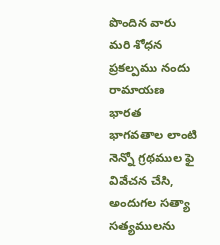పొందిన వారు
మరి శోధన ప్రకల్పము నందు
రామాయణ భారత భాగవతాల లాంటి నెన్నో గ్రథముల ఫై
వివేచన చేసి,  అందుగల సత్యా సత్యములను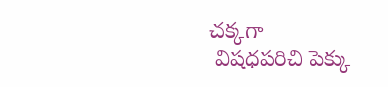చక్కగా
 విషధపరిచి పెక్కు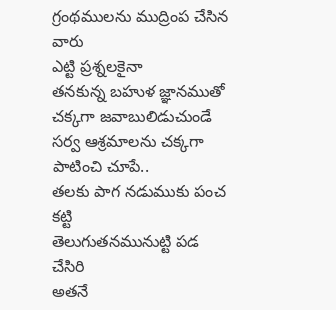గ్రంథములను ముద్రింప చేసిన వారు
ఎట్టి ప్రశ్నలకైనా
తనకున్న బహుళ జ్ఞానముతో  చక్కగా జవాబులిడుచుండే
సర్వ ఆశ్రమాలను చక్కగా పాటించి చూపే..
తలకు పాగ నడుముకు పంచ కట్టి
తెలుగుతనమునుట్టి పడ చేసిరి
అతనే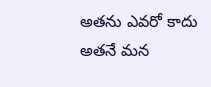అతను ఎవరో కాదు అతనే మన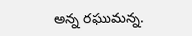అన్న రఘుమన్న.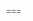===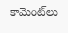కామెంట్‌లు